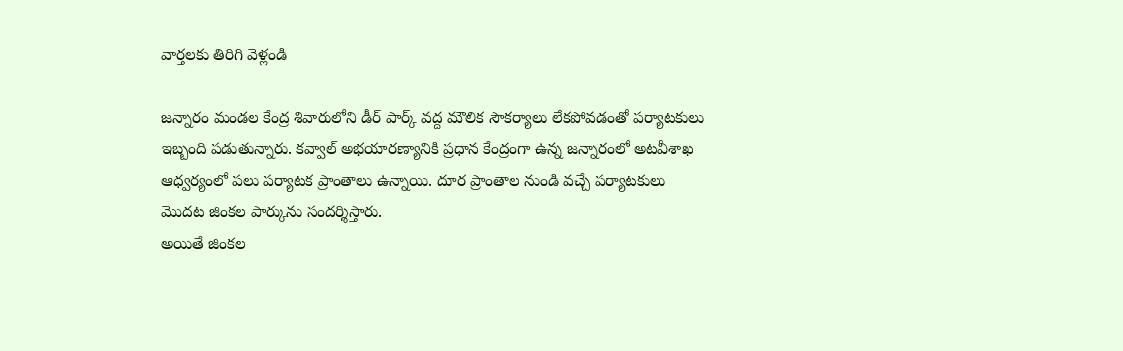వార్తలకు తిరిగి వెళ్లండి

జన్నారం మండల కేంద్ర శివారులోని డీర్ పార్క్ వద్ద మౌలిక సౌకర్యాలు లేకపోవడంతో పర్యాటకులు ఇబ్బంది పడుతున్నారు. కవ్వాల్ అభయారణ్యానికి ప్రధాన కేంద్రంగా ఉన్న జన్నారంలో అటవీశాఖ ఆధ్వర్యంలో పలు పర్యాటక ప్రాంతాలు ఉన్నాయి. దూర ప్రాంతాల నుండి వచ్చే పర్యాటకులు మొదట జింకల పార్కును సందర్శిస్తారు.
అయితే జింకల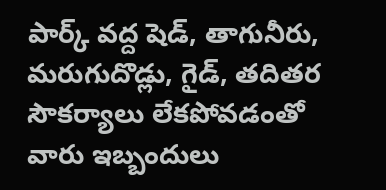పార్క్ వద్ద షెడ్, తాగునీరు, మరుగుదొడ్లు, గైడ్, తదితర సౌకర్యాలు లేకపోవడంతో వారు ఇబ్బందులు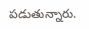పడుతున్నారు.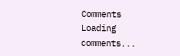Comments
Loading comments...